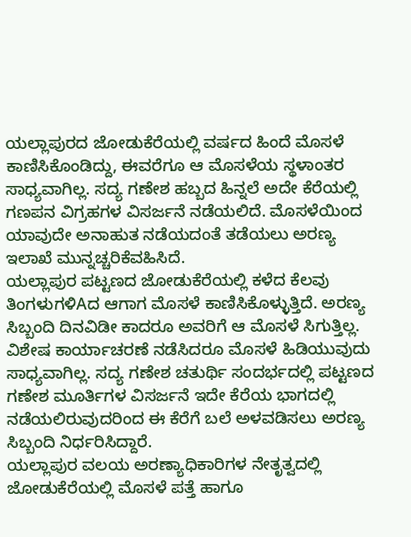ಯಲ್ಲಾಪುರದ ಜೋಡುಕೆರೆಯಲ್ಲಿ ವರ್ಷದ ಹಿಂದೆ ಮೊಸಳೆ ಕಾಣಿಸಿಕೊಂಡಿದ್ದು, ಈವರೆಗೂ ಆ ಮೊಸಳೆಯ ಸ್ಥಳಾಂತರ ಸಾಧ್ಯವಾಗಿಲ್ಲ. ಸದ್ಯ ಗಣೇಶ ಹಬ್ಬದ ಹಿನ್ನಲೆ ಅದೇ ಕೆರೆಯಲ್ಲಿ ಗಣಪನ ವಿಗ್ರಹಗಳ ವಿಸರ್ಜನೆ ನಡೆಯಲಿದೆ. ಮೊಸಳೆಯಿಂದ ಯಾವುದೇ ಅನಾಹುತ ನಡೆಯದಂತೆ ತಡೆಯಲು ಅರಣ್ಯ ಇಲಾಖೆ ಮುನ್ನಚ್ಚರಿಕೆವಹಿಸಿದೆ.
ಯಲ್ಲಾಪುರ ಪಟ್ಟಣದ ಜೋಡುಕೆರೆಯಲ್ಲಿ ಕಳೆದ ಕೆಲವು ತಿಂಗಳುಗಳಿAದ ಆಗಾಗ ಮೊಸಳೆ ಕಾಣಿಸಿಕೊಳ್ಳುತ್ತಿದೆ. ಅರಣ್ಯ ಸಿಬ್ಬಂದಿ ದಿನವಿಡೀ ಕಾದರೂ ಅವರಿಗೆ ಆ ಮೊಸಳೆ ಸಿಗುತ್ತಿಲ್ಲ. ವಿಶೇಷ ಕಾರ್ಯಾಚರಣೆ ನಡೆಸಿದರೂ ಮೊಸಳೆ ಹಿಡಿಯುವುದು ಸಾಧ್ಯವಾಗಿಲ್ಲ. ಸದ್ಯ ಗಣೇಶ ಚತುರ್ಥಿ ಸಂದರ್ಭದಲ್ಲಿ ಪಟ್ಟಣದ ಗಣೇಶ ಮೂರ್ತಿಗಳ ವಿಸರ್ಜನೆ ಇದೇ ಕೆರೆಯ ಭಾಗದಲ್ಲಿ ನಡೆಯಲಿರುವುದರಿಂದ ಈ ಕೆರೆಗೆ ಬಲೆ ಅಳವಡಿಸಲು ಅರಣ್ಯ ಸಿಬ್ಬಂದಿ ನಿರ್ಧರಿಸಿದ್ದಾರೆ.
ಯಲ್ಲಾಪುರ ವಲಯ ಅರಣ್ಯಾಧಿಕಾರಿಗಳ ನೇತೃತ್ವದಲ್ಲಿ ಜೋಡುಕೆರೆಯಲ್ಲಿ ಮೊಸಳೆ ಪತ್ತೆ ಹಾಗೂ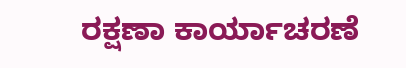ರಕ್ಷಣಾ ಕಾರ್ಯಾಚರಣೆ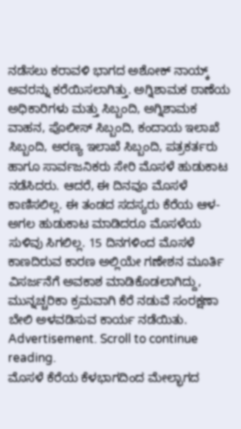ನಡೆಸಲು ಕರಾವಳಿ ಭಾಗದ ಅಶೋಕ್ ನಾಯ್ಕ್ ಅವರನ್ನು ಕರೆಯಿಸಲಾಗಿತ್ತು. ಅಗ್ನಿಶಾಮಕ ಠಾಣೆಯ ಅಧಿಕಾರಿಗಳು ಮತ್ತು ಸಿಬ್ಬಂದಿ, ಅಗ್ನಿಶಾಮಕ ವಾಹನ, ಪೊಲೀಸ್ ಸಿಬ್ಬಂದಿ, ಕಂದಾಯ ಇಲಾಖೆ ಸಿಬ್ಬಂದಿ, ಅರಣ್ಯ ಇಲಾಖೆ ಸಿಬ್ಬಂದಿ, ಪತ್ರಕರ್ತರು ಹಾಗೂ ಸಾರ್ವಜನಿಕರು ಸೇರಿ ಮೊಸಳೆ ಹುಡುಕಾಟ ನಡೆಸಿದರು. ಆದರೆ, ಈ ದಿನವೂ ಮೊಸಳೆ ಕಾಣಿಸಲಿಲ್ಲ. ಈ ತಂಡದ ಸದಸ್ಯರು ಕೆರೆಯ ಆಳ-ಅಗಲ ಹುಡುಕಾಟ ಮಾಡಿದರೂ ಮೊಸಳೆಯ ಸುಳಿವು ಸಿಗಲಿಲ್ಲ. 15 ದಿನಗಳಿಂದ ಮೊಸಳೆ ಕಾಣದಿರುವ ಕಾರಣ ಅಲ್ಲಿಯೇ ಗಣೇಶನ ಮೂರ್ತಿ ವಿಸರ್ಜನೆಗೆ ಅವಕಾಶ ಮಾಡಿಕೊಡಲಾಗಿದ್ದು, ಮುನ್ನಚ್ಚರಿಕಾ ಕ್ರಮವಾಗಿ ಕೆರೆ ನಡುವೆ ಸಂರಕ್ಷಣಾ ಬೇಲಿ ಅಳವಡಿಸುವ ಕಾರ್ಯ ನಡೆಯಿತು.
Advertisement. Scroll to continue reading.
ಮೊಸಳೆ ಕೆರೆಯ ಕೆಳಭಾಗದಿಂದ ಮೇಲ್ಭಾಗದ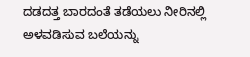ದಡದತ್ತ ಬಾರದಂತೆ ತಡೆಯಲು ನೀರಿನಲ್ಲಿ ಅಳವಡಿಸುವ ಬಲೆಯನ್ನು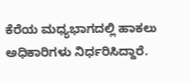ಕೆರೆಯ ಮಧ್ಯಭಾಗದಲ್ಲಿ ಹಾಕಲು ಅಧಿಕಾರಿಗಳು ನಿರ್ಧರಿಸಿದ್ದಾರೆ.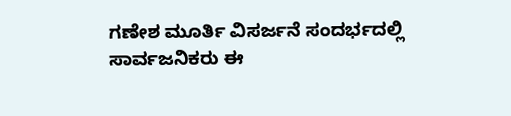ಗಣೇಶ ಮೂರ್ತಿ ವಿಸರ್ಜನೆ ಸಂದರ್ಭದಲ್ಲಿ ಸಾರ್ವಜನಿಕರು ಈ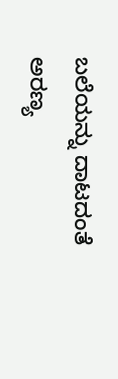ಬಲೆಯನ್ನು ದಾಟದಂತೆ ಅರಣ್ಯ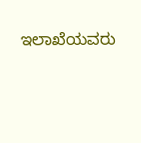ಇಲಾಖೆಯವರು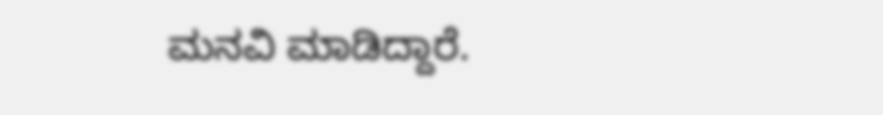ಮನವಿ ಮಾಡಿದ್ದಾರೆ.